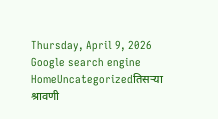Thursday, April 9, 2026
Google search engine
HomeUncategorizedतिसऱ्या श्रावणी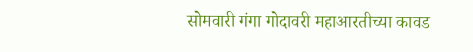सोमवारी गंगा गोदावरी महाआरतीच्या कावड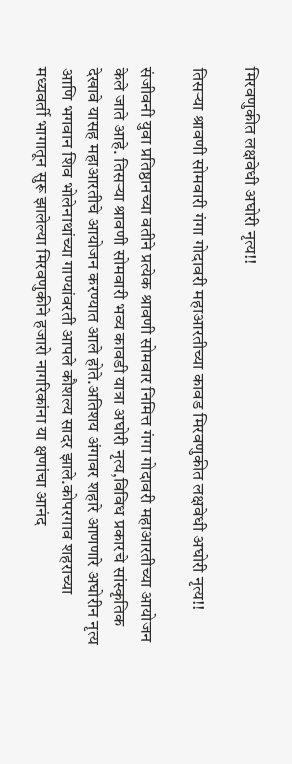मिरवणुकीत लक्षवेधी अघोरी नृत्य!!

तिसऱ्या श्रावणी सोमवारी गंगा गोदावरी महाआरतीच्या कावड मिरवणुकीत लक्षवेधी अघोरी नृत्य!!

संजीवनी युवा प्रतिष्ठानच्या वतीने प्रत्येक श्रावणी सोमवार निमित्त गंगा गोदावरी महाआरतीच्या आयोजन केले जाते आहे. तिसऱ्या श्रावणी सोमवारी भव्य कावडी यात्रा अघोरी नृत्य,विविध प्रकारचे सांस्कृतिक देखावे यासह महाआरतीचे आयोजन करण्यात आले होते.अतिशय अंगावर शहारे आणणारे अघोरीन नृत्य आणि भगवान शिव भोलेनाथांच्या गाण्यांवरती आपले कौशल्य सादर झाले.कोपरगाव शहराच्या मध्यवर्ती भागातून सुरू झालेल्या मिरवणुकीने हजारो नागरिकांना या क्षणांचा आनंद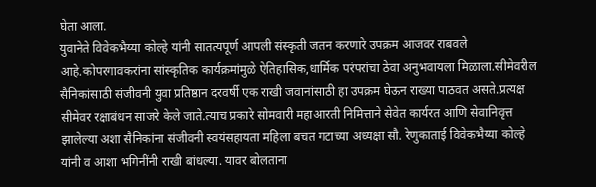घेता आला.
युवानेते विवेकभैय्या कोल्हे यांनी सातत्यपूर्ण आपली संस्कृती जतन करणारे उपक्रम आजवर राबवले आहे.कोपरगावकरांना सांस्कृतिक कार्यक्रमांमुळे ऐतिहासिक,धार्मिक परंपरांचा ठेवा अनुभवायला मिळाला.सीमेवरील सैनिकांसाठी संजीवनी युवा प्रतिष्ठान दरवर्षी एक राखी जवानांसाठी हा उपक्रम घेऊन राख्या पाठवत असते.प्रत्यक्ष सीमेवर रक्षाबंधन साजरे केले जाते.त्याच प्रकारे सोमवारी महाआरती निमित्ताने सेवेत कार्यरत आणि सेवानिवृत्त झालेल्या अशा सैनिकांना संजीवनी स्वयंसहायता महिला बचत गटाच्या अध्यक्षा सौ. रेणुकाताई विवेकभैय्या कोल्हे यांनी व आशा भगिनींनी राखी बांधल्या. यावर बोलताना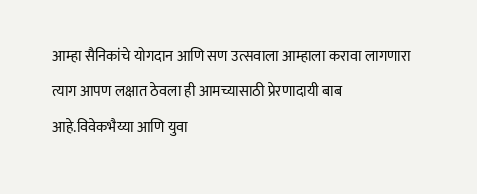आम्हा सैनिकांचे योगदान आणि सण उत्सवाला आम्हाला करावा लागणारा त्याग आपण लक्षात ठेवला ही आमच्यासाठी प्रेरणादायी बाब आहे.विवेकभैय्या आणि युवा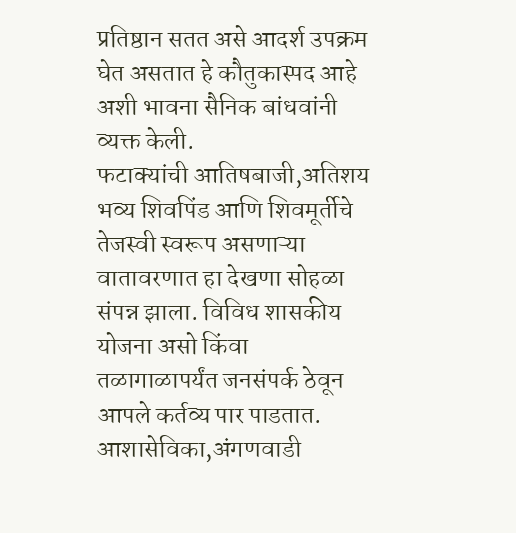प्रतिष्ठान सतत असे आदर्श उपक्रम घेत असतात हे कौतुकास्पद आहे अशी भावना सैनिक बांधवांनी व्यक्त केली.
फटाक्यांची आतिषबाजी,अतिशय भव्य शिवपिंड आणि शिवमूर्तीचे तेजस्वी स्वरूप असणाऱ्या वातावरणात हा देखणा सोहळा संपन्न झाला. विविध शासकीय योजना असो किंवा तळागाळापर्यंत जनसंपर्क ठेवून आपले कर्तव्य पार पाडतात. आशासेविका,अंगणवाडी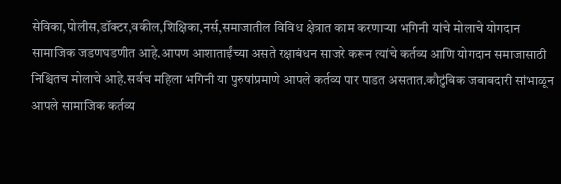सेविका,पोलीस,डॉक्टर,वकील,शिक्षिका,नर्स,समाजातील विविध क्षेत्रात काम करणाऱ्या भगिनी यांचे मोलाचे योगदान सामाजिक जडणघडणीत आहे.आपण आशाताईंच्या असते रक्षाबंधन साजरे करून त्यांचे कर्तव्य आणि योगदान समाजासाठी निश्चितच मोलाचे आहे.सर्वच महिला भगिनी या पुरुषांप्रमाणे आपले कर्तव्य पार पाडत असतात.कौटुंबिक जबाबदारी सांभाळून आपले सामाजिक कर्तव्य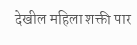देखील महिला शक्ती पार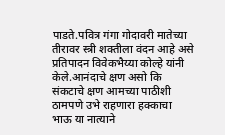पाडते.पवित्र गंगा गोदावरी मातेच्या तीरावर स्त्री शक्तीला वंदन आहे असे प्रतिपादन विवेकभैय्या कोल्हे यांनी केले.आनंदाचे क्षण असो कि संकटाचे क्षण आमच्या पाठीशी ठामपणे उभे राहणारा हक्काचा भाऊ या नात्याने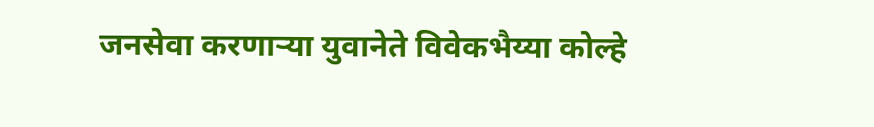जनसेवा करणाऱ्या युवानेते विवेकभैय्या कोल्हे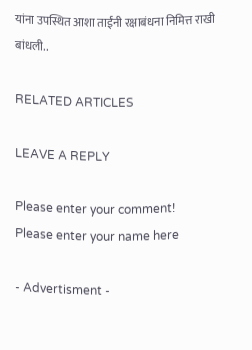यांना उपस्थित आशा ताईंनी रक्षाबंधना निमित्त राखी बांधली..

RELATED ARTICLES

LEAVE A REPLY

Please enter your comment!
Please enter your name here

- Advertisment -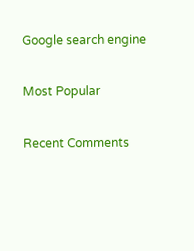Google search engine

Most Popular

Recent Comments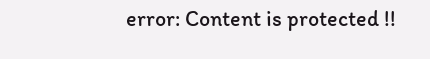error: Content is protected !!